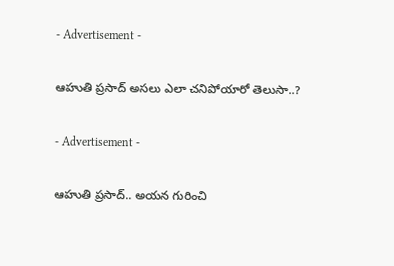- Advertisement -

ఆహుతి ప్రసాద్‌ అసలు ఎలా చనిపోయారో తెలుసా..?

- Advertisement -

ఆహుతి ప్రసాద్‌.. అయన గురించి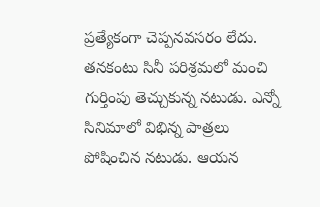ప్రత్యేకంగా చెప్పనవసరం లేదు. తనకంటు సినీ పరిశ్రమలో మంచి గుర్తింపు తెచ్చుకున్న నటుడు. ఎన్నో సినిమాలో విభిన్న పాత్రలు పోషించిన నటుడు. ఆయన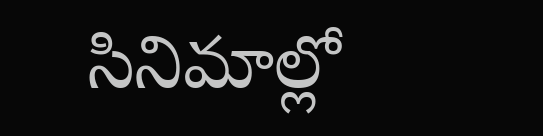సినిమాల్లో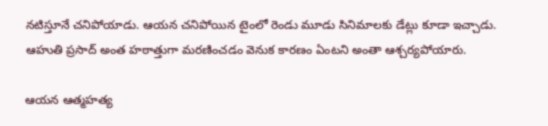నటిస్తూనే చనిపోయాడు. ఆయన చనిపోయిన టైంలో రెండు మూడు సినిమాలకు డేట్లు కూడా ఇచ్చాడు. ఆహుతి ప్రసాద్‌ అంత హఠాత్తుగా మరణించడం వెనుక కారణం ఏంటని అంతా ఆశ్చర్యపోయారు.

ఆయన ఆత్మహత్య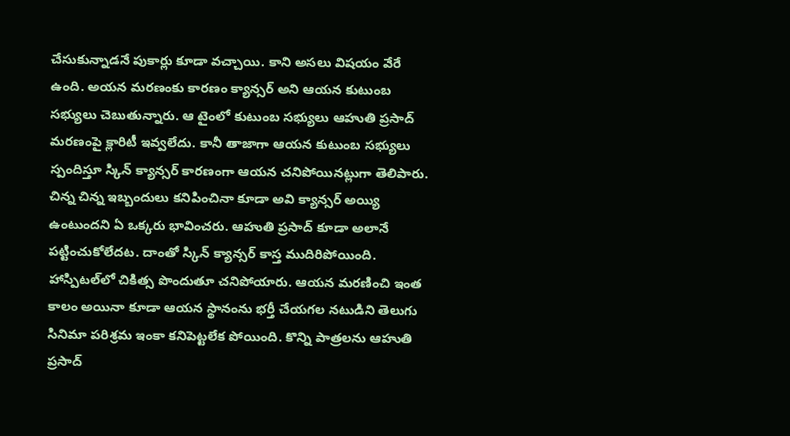చేసుకున్నాడనే పుకార్లు కూడా వచ్చాయి. కాని అసలు విషయం వేరే ఉంది. అయన మరణంకు కారణం క్యాన్సర్‌ అని ఆయన కుటుంబ సభ్యులు చెబుతున్నారు. ఆ టైంలో కుటుంబ సభ్యులు ఆహుతి ప్రసాద్‌ మరణంపై క్లారిటీ ఇవ్వలేదు. కానీ తాజాగా ఆయన కుటుంబ సభ్యులు స్పందిస్తూ స్కిన్‌ క్యాన్సర్‌ కారణంగా ఆయన చనిపోయినట్లుగా తెలిపారు. చిన్న చిన్న ఇబ్బందులు కనిపించినా కూడా అవి క్యాన్సర్‌ అయ్యి ఉంటుందని ఏ ఒక్కరు భావించరు. ఆహుతి ప్రసాద్‌ కూడా అలానే పట్టించుకోలేదట. దాంతో స్కిన్‌ క్యాన్సర్‌ కాస్త ముదిరిపోయింది. హాస్పిటల్‌లో చికిత్స పొందుతూ చనిపోయారు. ఆయన మరణించి ఇంత కాలం అయినా కూడా ఆయన స్థానంను భర్తీ చేయగల నటుడిని తెలుగు సినిమా పరిశ్రమ ఇంకా కనిపెట్టలేక పోయింది. కొన్ని పాత్రలను ఆహుతి ప్రసాద్‌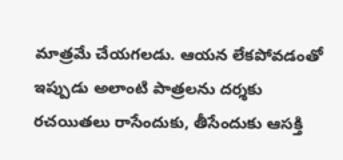మాత్రమే చేయగలడు. ఆయన లేకపోవడంతో ఇప్పుడు అలాంటి పాత్రలను దర్శకు రచయితలు రాసేందుకు, తీసేందుకు ఆసక్తి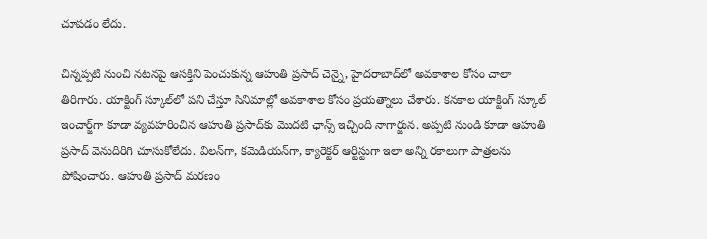చూపడం లేదు.

చిన్నప్పటి నుంచి నటనపై ఆసక్తిని పెంచుకున్న ఆహుతి ప్రసాద్‌ చెన్నై, హైదరాబాద్‌లో అవకాశాల కోసం చాలా తిరిగారు. యాక్టింగ్‌ స్కూల్‌లో పని చేస్తూ సినిమాల్లో అవకాశాల కోసం ప్రయత్నాలు చేశారు. కనకాల యాక్టింగ్‌ స్కూల్‌ ఇంచార్జ్‌గా కూడా వ్యవహరించిన ఆహుతి ప్రసాద్‌కు మొదటి ఛాన్స్‌ ఇచ్చింది నాగార్జున. అప్పటి నుండి కూడా ఆహుతి ప్రసాద్‌ వెనుదిరిగి చూసుకోలేదు. విలన్‌గా, కమెడియన్‌గా, క్యారెక్టర్‌ ఆర్టిస్టుగా ఇలా అన్ని రకాలుగా పాత్రలను పోషించారు. ఆహుతి ప్రసాద్ మరణం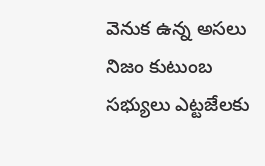వెనుక ఉన్న అసలు నిజం కుటుంబ సభ్యులు ఎట్టజేలకు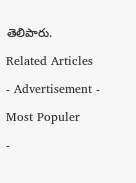తెలిపారు.

Related Articles

- Advertisement -

Most Populer

-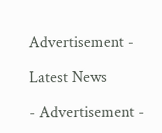Advertisement -

Latest News

- Advertisement -